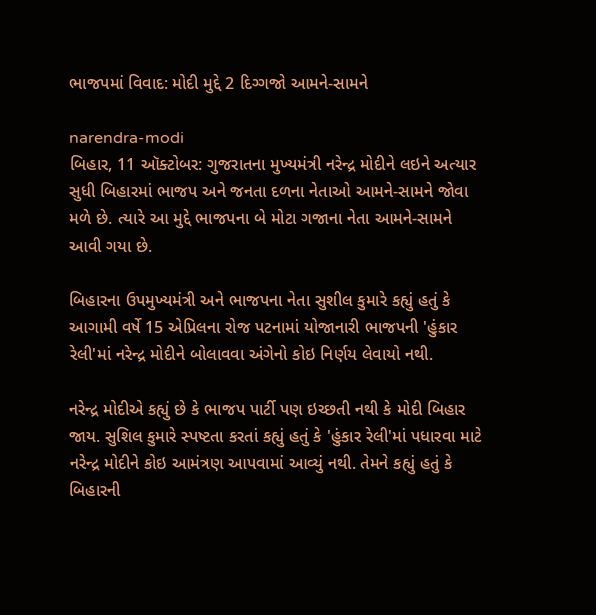ભાજપમાં વિવાદ: મોદી મુદ્દે 2 દિગ્ગજો આમને-સામને

narendra-modi
બિહાર, 11 ઑક્ટોબર: ગુજરાતના મુખ્યમંત્રી નરેન્દ્ર મોદીને લઇને અત્યાર સુધી બિહારમાં ભાજપ અને જનતા દળના નેતાઓ આમને-સામને જોવા મળે છે. ત્યારે આ મુદ્દે ભાજપના બે મોટા ગજાના નેતા આમને-સામને આવી ગયા છે.

બિહારના ઉપમુખ્યમંત્રી અને ભાજપના નેતા સુશીલ કુમારે કહ્યું હતું કે આગામી વર્ષે 15 એપ્રિલના રોજ પટનામાં યોજાનારી ભાજપની 'હુંકાર રેલી'માં નરેન્દ્ર મોદીને બોલાવવા અંગેનો કોઇ નિર્ણય લેવાયો નથી.

નરેન્દ્ર મોદીએ કહ્યું છે કે ભાજપ પાર્ટી પણ ઇચ્છતી નથી કે મોદી બિહાર જાય. સુશિલ કુમારે સ્પષ્ટતા કરતાં કહ્યું હતું કે 'હુંકાર રેલી'માં પધારવા માટે નરેન્દ્ર મોદીને કોઇ આમંત્રણ આપવામાં આવ્યું નથી. તેમને કહ્યું હતું કે બિહારની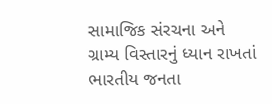સામાજિક સંરચના અને ગ્રામ્ય વિસ્તારનું ધ્યાન રાખતાં ભારતીય જનતા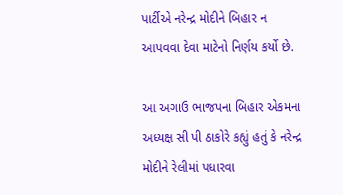પાર્ટીએ નરેન્દ્ર મોદીને બિહાર ન આપવવા દેવા માટેનો નિર્ણય કર્યો છે.

આ અગાઉ ભાજપના બિહાર એકમના અધ્યક્ષ સી પી ઠાકોરે કહ્યું હતું કે નરેન્દ્ર મોદીને રેલીમાં પધારવા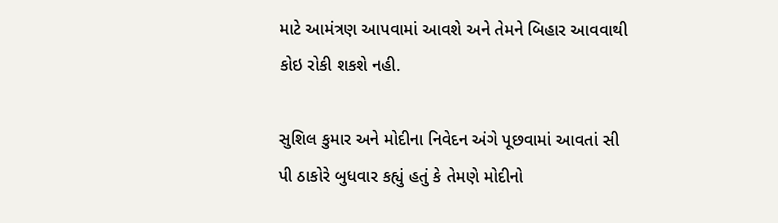માટે આમંત્રણ આપવામાં આવશે અને તેમને બિહાર આવવાથી કોઇ રોકી શકશે નહી.

સુશિલ કુમાર અને મોદીના નિવેદન અંગે પૂછવામાં આવતાં સી પી ઠાકોરે બુધવાર કહ્યું હતું કે તેમણે મોદીનો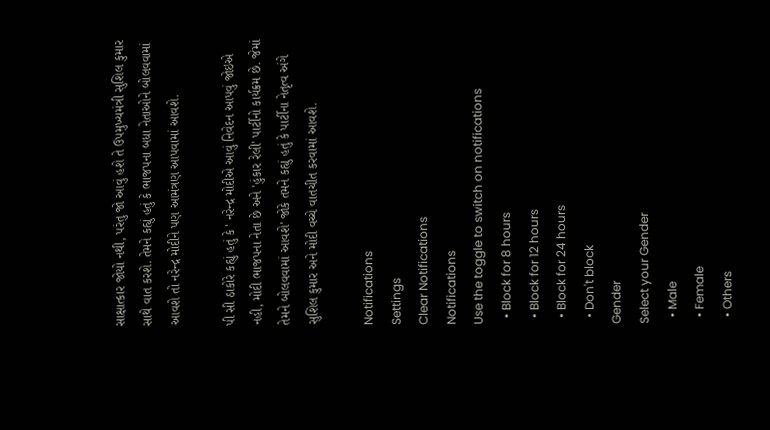સાક્ષાત્કાર જોયો નથી, પરંતુ જો આવું હશે તે ઉપમુખ્યમંત્રી સુશિલ કુમાર સાથે વાત કરશે. તેમને કહ્યું હતું કે ભાજપના બધા નેતાઓને બોલવવામાં આવશે તો નરેન્દ્ર મોદીને પણ આમંત્રણ આપવામાં આવશે.

પી સી ઠાકોરે કહ્યું હતું કે ' નરેન્દ્ર મોદીએ આવું નિવેદન આપવું જોઇએ નહી, મોદી ભાજપના નેતા છે અને 'હુંકાર રેલી' પાર્ટીનો કાર્યક્રમ છે. જેમાં તેમને બોલવવામાં આવશે' જોકે તમને કહ્યું હતું કે પાર્ટીના નેતૃત્વ અંગે સુશિલ કુમાર અને મોદી વચ્ચે વાતચીત કરવામાં આવશે.

Notifications
Settings
Clear Notifications
Notifications
Use the toggle to switch on notifications
  • Block for 8 hours
  • Block for 12 hours
  • Block for 24 hours
  • Don't block
Gender
Select your Gender
  • Male
  • Female
  • Others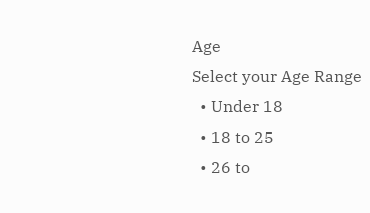Age
Select your Age Range
  • Under 18
  • 18 to 25
  • 26 to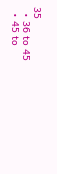35
  • 36 to 45
  • 45 to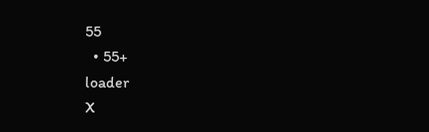55
  • 55+
loader
X